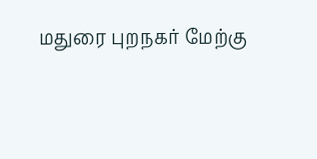மதுரை புறநகர் மேற்கு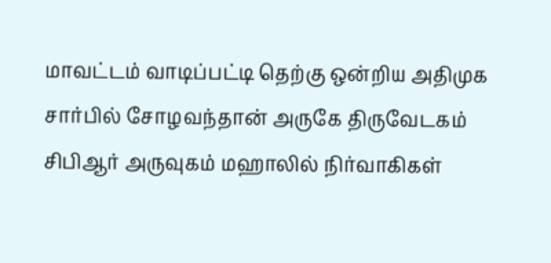மாவட்டம் வாடிப்பட்டி தெற்கு ஒன்றிய அதிமுக சார்பில் சோழவந்தான் அருகே திருவேடகம் சிபிஆர் அருவுகம் மஹாலில் நிர்வாகிகள்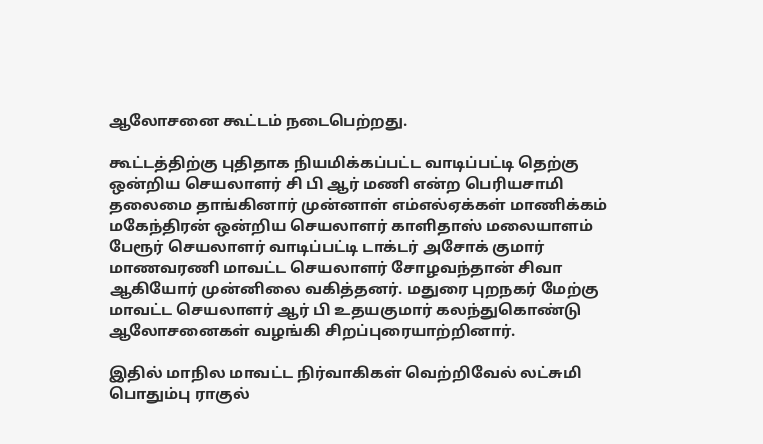ஆலோசனை கூட்டம் நடைபெற்றது.

கூட்டத்திற்கு புதிதாக நியமிக்கப்பட்ட வாடிப்பட்டி தெற்கு ஒன்றிய செயலாளர் சி பி ஆர் மணி என்ற பெரியசாமி தலைமை தாங்கினார் முன்னாள் எம்எல்ஏக்கள் மாணிக்கம் மகேந்திரன் ஒன்றிய செயலாளர் காளிதாஸ் மலையாளம் பேரூர் செயலாளர் வாடிப்பட்டி டாக்டர் அசோக் குமார் மாணவரணி மாவட்ட செயலாளர் சோழவந்தான் சிவா ஆகியோர் முன்னிலை வகித்தனர். மதுரை புறநகர் மேற்கு மாவட்ட செயலாளர் ஆர் பி உதயகுமார் கலந்துகொண்டு ஆலோசனைகள் வழங்கி சிறப்புரையாற்றினார்.

இதில் மாநில மாவட்ட நிர்வாகிகள் வெற்றிவேல் லட்சுமி பொதும்பு ராகுல்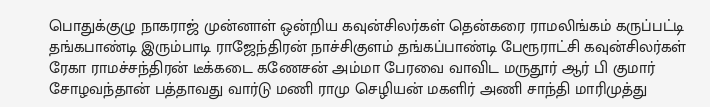பொதுக்குழு நாகராஜ் முன்னாள் ஒன்றிய கவுன்சிலர்கள் தென்கரை ராமலிங்கம் கருப்பட்டி தங்கபாண்டி இரும்பாடி ராஜேந்திரன் நாச்சிகுளம் தங்கப்பாண்டி பேரூராட்சி கவுன்சிலர்கள் ரேகா ராமச்சந்திரன் டீக்கடை கணேசன் அம்மா பேரவை வாவிட மருதூர் ஆர் பி குமார் சோழவந்தான் பத்தாவது வார்டு மணி ராமு செழியன் மகளிர் அணி சாந்தி மாரிமுத்து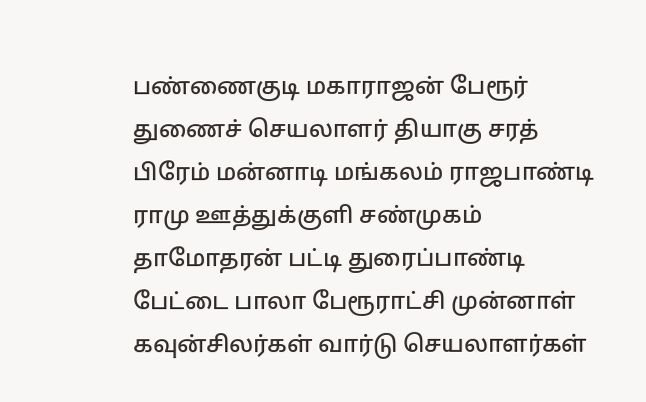பண்ணைகுடி மகாராஜன் பேரூர் துணைச் செயலாளர் தியாகு சரத் பிரேம் மன்னாடி மங்கலம் ராஜபாண்டி ராமு ஊத்துக்குளி சண்முகம் தாமோதரன் பட்டி துரைப்பாண்டி பேட்டை பாலா பேரூராட்சி முன்னாள் கவுன்சிலர்கள் வார்டு செயலாளர்கள்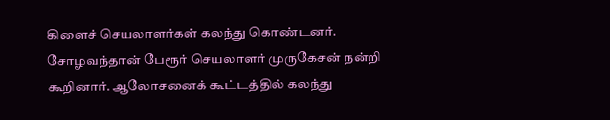கிளைச் செயலாளர்கள் கலந்து கொண்டனர். சோழவந்தான் பேரூர் செயலாளர் முருகேசன் நன்றி கூறினார். ஆலோசனைக் கூட்டத்தில் கலந்து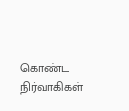கொண்ட நிர்வாகிகள்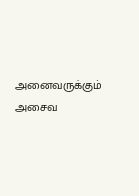அனைவருக்கும் அசைவ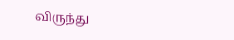விருந்து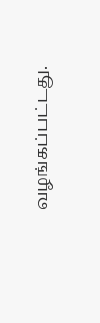வழங்கப்பட்டது.